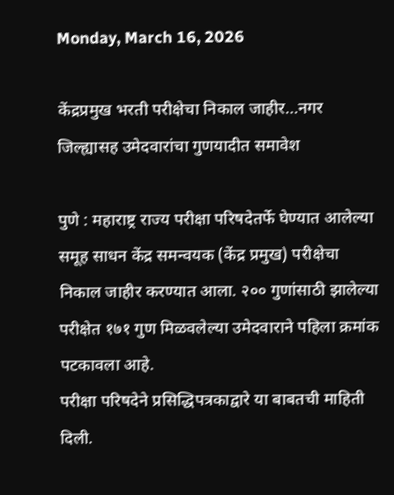Monday, March 16, 2026

केंद्रप्रमुख भरती परीक्षेचा निकाल जाहीर…नगर जिल्ह्यासह उमेदवारांचा गुणयादीत समावेश

पुणे : महाराष्ट्र राज्य परीक्षा परिषदेतर्फे घेण्यात आलेल्या समूह साधन केंद्र समन्वयक (केंद्र प्रमुख) परीक्षेचा निकाल जाहीर करण्यात आला. २०० गुणांसाठी झालेल्या परीक्षेत १७१ गुण मिळवलेल्या उमेदवाराने पहिला क्रमांक पटकावला आहे.
परीक्षा परिषदेने प्रसिद्धिपत्रकाद्वारे या बाबतची माहिती दिली.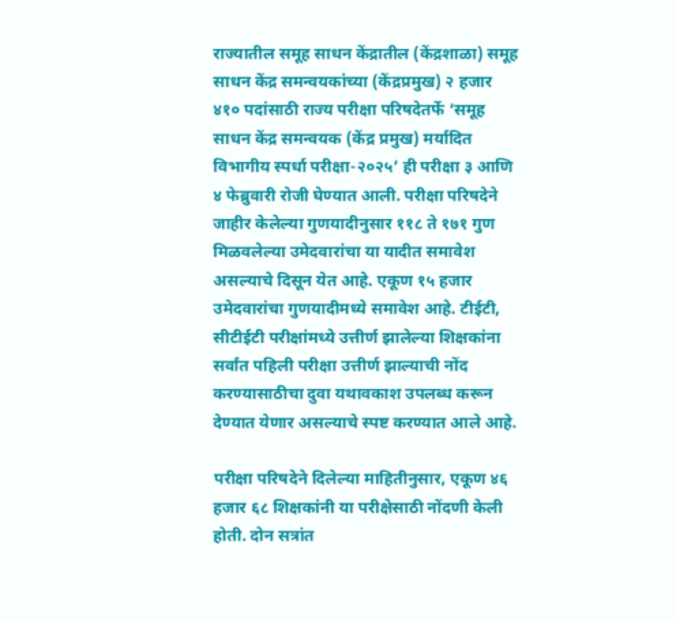राज्यातील समूह साधन केंद्रातील (केंद्रशाळा) समूह साधन केंद्र समन्वयकांच्या (केंद्रप्रमुख) २ हजार ४१० पदांसाठी राज्य परीक्षा परिषदेतर्फे ‘समूह साधन केंद्र समन्वयक (केंद्र प्रमुख) मर्यादित विभागीय स्पर्धा परीक्षा-२०२५’ ही परीक्षा ३ आणि ४ फेब्रुवारी रोजी घेण्यात आली. परीक्षा परिषदेने जाहीर केलेल्या गुणयादीनुसार ११८ ते १७१ गुण मिळवलेल्या उमेदवारांचा या यादीत समावेश असल्याचे दिसून येत आहे. एकूण १५ हजार उमेदवारांचा गुणयादीमध्ये समावेश आहे. टीईटी, सीटीईटी परीक्षांमध्ये उत्तीर्ण झालेल्या शिक्षकांना सर्वांत पहिली परीक्षा उत्तीर्ण झाल्याची नोंद करण्यासाठीचा दुवा यथावकाश उपलब्ध करून देण्यात येणार असल्याचे स्पष्ट करण्यात आले आहे.

परीक्षा परिषदेने दिलेल्या माहितीनुसार, एकूण ४६ हजार ६८ शिक्षकांनी या परीक्षेसाठी नोंदणी केली होती. दोन सत्रांत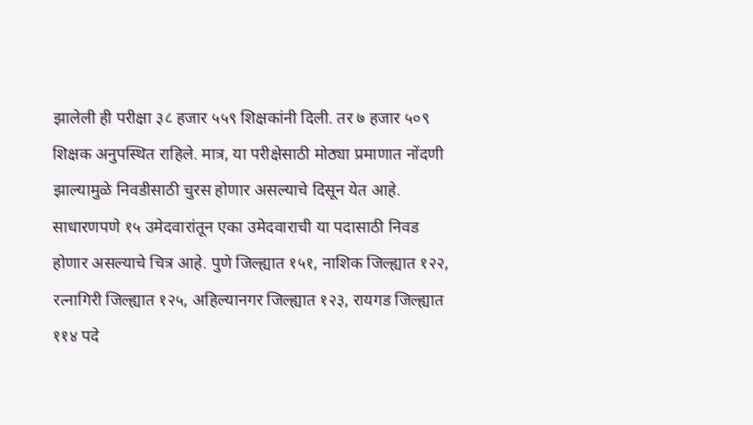झालेली ही परीक्षा ३८ हजार ५५९ शिक्षकांनी दिली. तर ७ हजार ५०९ शिक्षक अनुपस्थित राहिले. मात्र, या परीक्षेसाठी मोठ्या प्रमाणात नोंदणी झाल्यामुळे निवडीसाठी चुरस होणार असल्याचे दिसून येत आहे. साधारणपणे १५ उमेदवारांतून एका उमेदवाराची या पदासाठी निवड होणार असल्याचे चित्र आहे. पुणे जिल्ह्यात १५१, नाशिक जिल्ह्यात १२२, रत्नागिरी जिल्ह्यात १२५, अहिल्यानगर जिल्ह्यात १२३, रायगड जिल्ह्यात ११४ पदे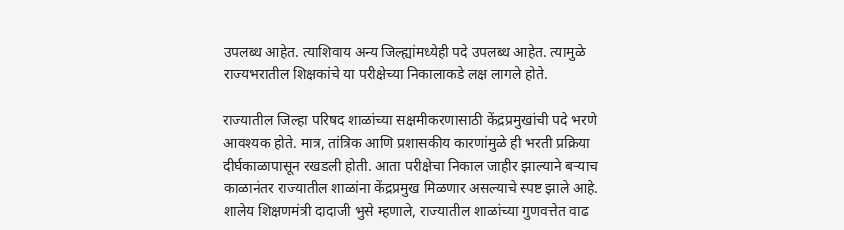उपलब्ध आहेत. त्याशिवाय अन्य जिल्ह्यांमध्येही पदे उपलब्ध आहेत. त्यामुळे राज्यभरातील शिक्षकांचे या परीक्षेच्या निकालाकडे लक्ष लागले होते.

राज्यातील जिल्हा परिषद शाळांच्या सक्षमीकरणासाठी केंद्रप्रमुखांची पदे भरणे आवश्यक होते. मात्र, तांत्रिक आणि प्रशासकीय कारणांमुळे ही भरती प्रक्रिया दीर्घकाळापासून रखडली होती. आता परीक्षेचा निकाल जाहीर झाल्याने बऱ्याच काळानंतर राज्यातील शाळांना केंद्रप्रमुख मिळणार असल्याचे स्पष्ट झाले आहे. शालेय शिक्षणमंत्री दादाजी भुसे म्हणाले, राज्यातील शाळांच्या गुणवत्तेत वाढ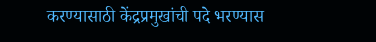करण्यासाठी केंद्रप्रमुखांची पदे भरण्यास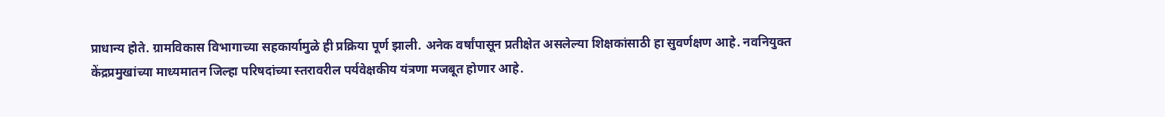प्राधान्य होते. ग्रामविकास विभागाच्या सहकार्यामुळे ही प्रक्रिया पूर्ण झाली. अनेक वर्षांपासून प्रतीक्षेत असलेल्या शिक्षकांसाठी हा सुवर्णक्षण आहे. नवनियुक्त केंद्रप्रमुखांच्या माध्यमातन जिल्हा परिषदांच्या स्तरावरील पर्यवेक्षकीय यंत्रणा मजबूत होणार आहे.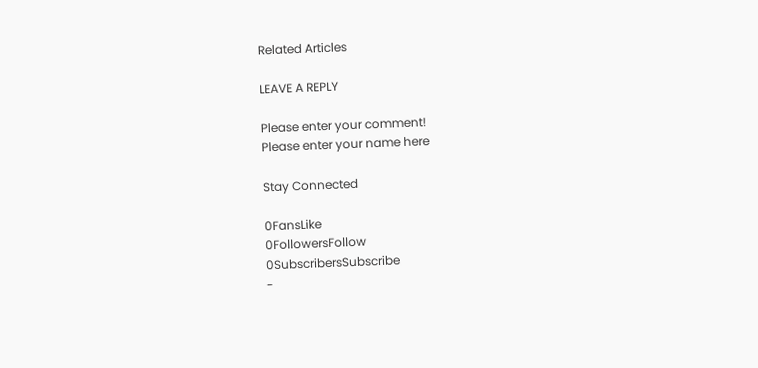Related Articles

LEAVE A REPLY

Please enter your comment!
Please enter your name here

Stay Connected

0FansLike
0FollowersFollow
0SubscribersSubscribe
-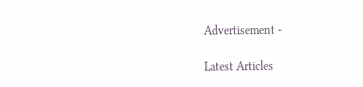Advertisement -

Latest Articles